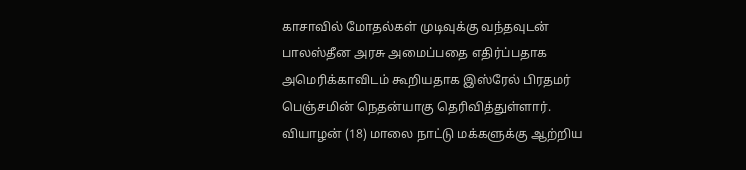காசாவில் மோதல்கள் முடிவுக்கு வந்தவுடன் பாலஸ்தீன அரசு அமைப்பதை எதிர்ப்பதாக அமெரிக்காவிடம் கூறியதாக இஸ்ரேல் பிரதமர் பெஞ்சமின் நெதன்யாகு தெரிவித்துள்ளார். வியாழன் (18) மாலை நாட்டு மக்களுக்கு ஆற்றிய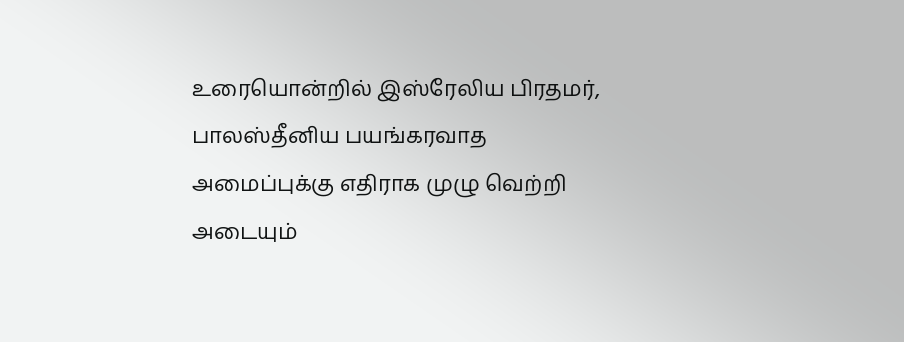உரையொன்றில் இஸ்ரேலிய பிரதமர், பாலஸ்தீனிய பயங்கரவாத அமைப்புக்கு எதிராக முழு வெற்றி அடையும்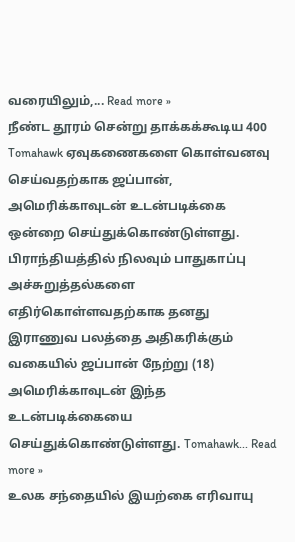வரையிலும்,... Read more »
நீண்ட தூரம் சென்று தாக்கக்கூடிய 400 Tomahawk ஏவுகணைகளை கொள்வனவு செய்வதற்காக ஜப்பான், அமெரிக்காவுடன் உடன்படிக்கை ஒன்றை செய்துக்கொண்டுள்ளது. பிராந்தியத்தில் நிலவும் பாதுகாப்பு அச்சுறுத்தல்களை எதிர்கொள்ளவதற்காக தனது இராணுவ பலத்தை அதிகரிக்கும் வகையில் ஜப்பான் நேற்று (18) அமெரிக்காவுடன் இந்த உடன்படிக்கையை செய்துக்கொண்டுள்ளது. Tomahawk... Read more »
உலக சந்தையில் இயற்கை எரிவாயு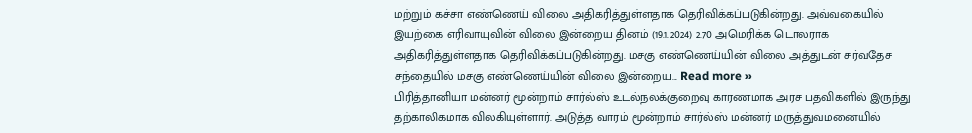மற்றும் கச்சா எண்ணெய் விலை அதிகரித்துள்ளதாக தெரிவிக்கப்படுகின்றது. அவ்வகையில் இயற்கை எரிவாயுவின் விலை இன்றைய தினம் (19.1.2024) 2.70 அமெரிக்க டொலராக அதிகரித்துள்ளதாக தெரிவிக்கப்படுகின்றது. மசகு எண்ணெய்யின் விலை அத்துடன் சர்வதேச சந்தையில் மசகு எண்ணெய்யின் விலை இன்றைய... Read more »
பிரித்தானியா மன்னர் மூன்றாம் சார்ல்ஸ் உடல்நலக்குறைவு காரணமாக அரச பதவிகளில் இருந்து தற்காலிகமாக விலகியுள்ளார். அடுத்த வாரம் மூன்றாம் சார்ல்ஸ் மன்னர் மருத்துவமனையில்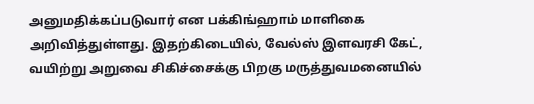அனுமதிக்கப்படுவார் என பக்கிங்ஹாம் மாளிகை அறிவித்துள்ளது. இதற்கிடையில், வேல்ஸ் இளவரசி கேட், வயிற்று அறுவை சிகிச்சைக்கு பிறகு மருத்துவமனையில்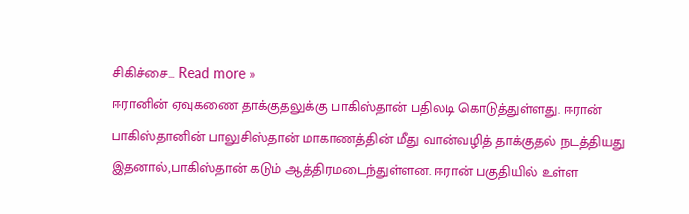சிகிச்சை... Read more »
ஈரானின் ஏவுகணை தாக்குதலுக்கு பாகிஸ்தான் பதிலடி கொடுத்துள்ளது. ஈரான் பாகிஸ்தானின் பாலுசிஸ்தான் மாகாணத்தின் மீது வான்வழித் தாக்குதல் நடத்தியது இதனால்,பாகிஸ்தான் கடும் ஆத்திரமடைந்துள்ளன. ஈரான் பகுதியில் உள்ள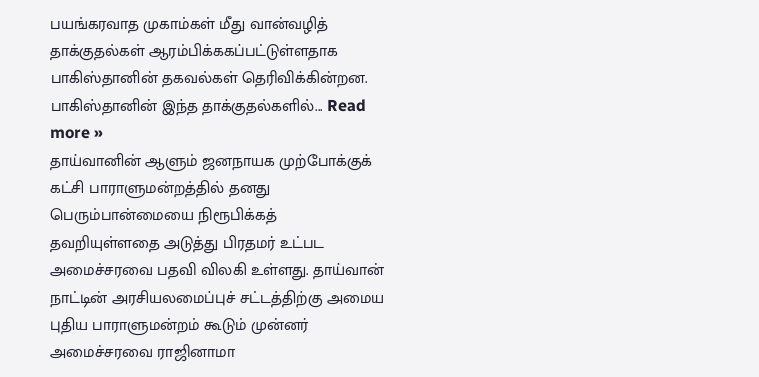பயங்கரவாத முகாம்கள் மீது வான்வழித் தாக்குதல்கள் ஆரம்பிக்ககப்பட்டுள்ளதாக பாகிஸ்தானின் தகவல்கள் தெரிவிக்கின்றன. பாகிஸ்தானின் இந்த தாக்குதல்களில்... Read more »
தாய்வானின் ஆளும் ஜனநாயக முற்போக்குக் கட்சி பாராளுமன்றத்தில் தனது பெரும்பான்மையை நிரூபிக்கத் தவறியுள்ளதை அடுத்து பிரதமர் உட்பட அமைச்சரவை பதவி விலகி உள்ளது. தாய்வான் நாட்டின் அரசியலமைப்புச் சட்டத்திற்கு அமைய புதிய பாராளுமன்றம் கூடும் முன்னர் அமைச்சரவை ராஜினாமா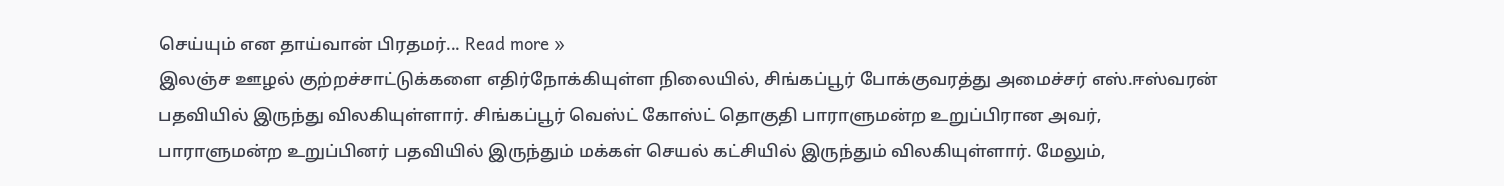செய்யும் என தாய்வான் பிரதமர்... Read more »
இலஞ்ச ஊழல் குற்றச்சாட்டுக்களை எதிர்நோக்கியுள்ள நிலையில், சிங்கப்பூர் போக்குவரத்து அமைச்சர் எஸ்.ஈஸ்வரன் பதவியில் இருந்து விலகியுள்ளார். சிங்கப்பூர் வெஸ்ட் கோஸ்ட் தொகுதி பாராளுமன்ற உறுப்பிரான அவர், பாராளுமன்ற உறுப்பினர் பதவியில் இருந்தும் மக்கள் செயல் கட்சியில் இருந்தும் விலகியுள்ளார். மேலும்,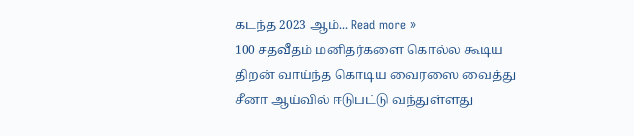கடந்த 2023 ஆம்... Read more »
100 சதவீதம் மனிதர்களை கொல்ல கூடிய திறன் வாய்ந்த கொடிய வைரஸை வைத்து சீனா ஆய்வில் ஈடுபட்டு வந்துள்ளது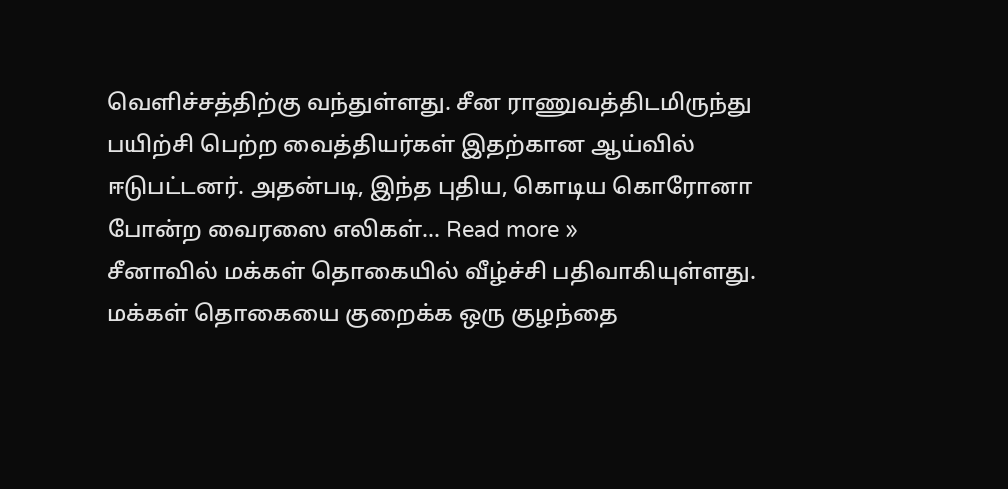வெளிச்சத்திற்கு வந்துள்ளது. சீன ராணுவத்திடமிருந்து பயிற்சி பெற்ற வைத்தியர்கள் இதற்கான ஆய்வில் ஈடுபட்டனர். அதன்படி, இந்த புதிய, கொடிய கொரோனா போன்ற வைரஸை எலிகள்... Read more »
சீனாவில் மக்கள் தொகையில் வீழ்ச்சி பதிவாகியுள்ளது. மக்கள் தொகையை குறைக்க ஒரு குழந்தை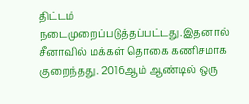திட்டம் நடைமுறைப்படுத்தப்பட்டது.இதனால் சீனாவில் மக்கள் தொகை கணிசமாக குறைந்தது. 2016ஆம் ஆண்டில் ஒரு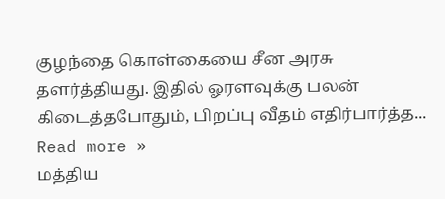குழந்தை கொள்கையை சீன அரசு தளர்த்தியது. இதில் ஓரளவுக்கு பலன் கிடைத்தபோதும், பிறப்பு வீதம் எதிர்பார்த்த... Read more »
மத்திய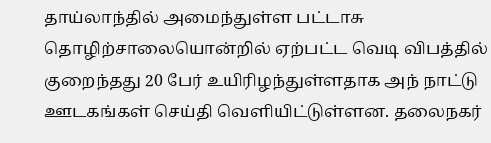தாய்லாந்தில் அமைந்துள்ள பட்டாசு தொழிற்சாலையொன்றில் ஏற்பட்ட வெடி விபத்தில் குறைந்தது 20 பேர் உயிரிழந்துள்ளதாக அந் நாட்டு ஊடகங்கள் செய்தி வெளியிட்டுள்ளன. தலைநகர்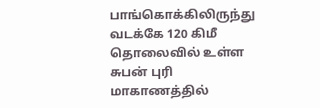பாங்கொக்கிலிருந்து வடக்கே 120 கிமீ தொலைவில் உள்ள சுபன் புரி மாகாணத்தில்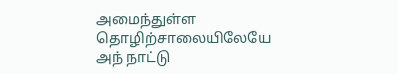அமைந்துள்ள தொழிற்சாலையிலேயே அந் நாட்டு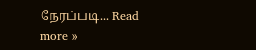நேரப்படி... Read more »